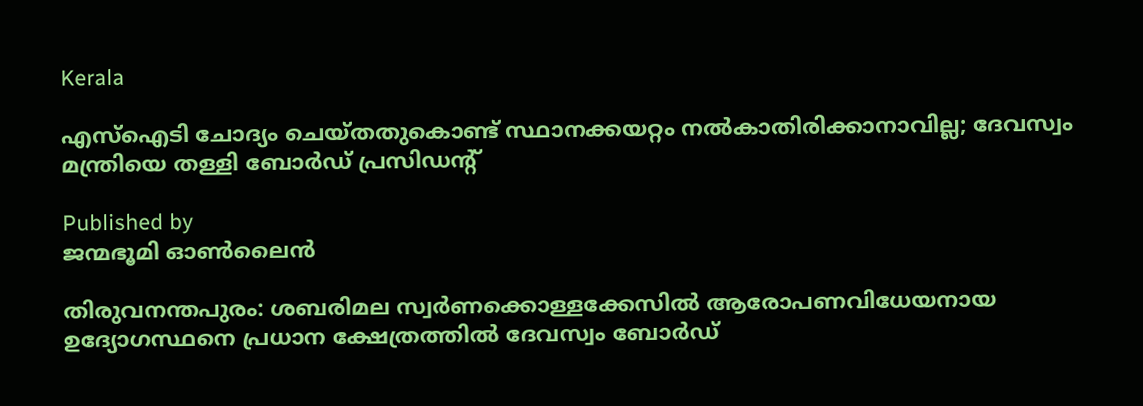Kerala

എസ്ഐടി ചോദ്യം ചെയ്തതുകൊണ്ട് സ്ഥാനക്കയറ്റം നൽകാതിരിക്കാനാവില്ല; ദേവസ്വം മന്ത്രിയെ തള്ളി ബോർഡ് പ്രസിഡൻ്റ്

Published by
ജന്മഭൂമി ഓണ്‍ലൈന്‍

തിരുവനന്തപുരം: ശബരിമല സ്വര്‍ണക്കൊള്ളക്കേസില്‍ ആരോപണവിധേയനായ ഉദ്യോഗസ്ഥനെ പ്രധാന ക്ഷേത്രത്തില്‍ ദേവസ്വം ബോര്‍ഡ്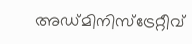അഡ്മിനിസ്‌ട്രേറ്റീവ്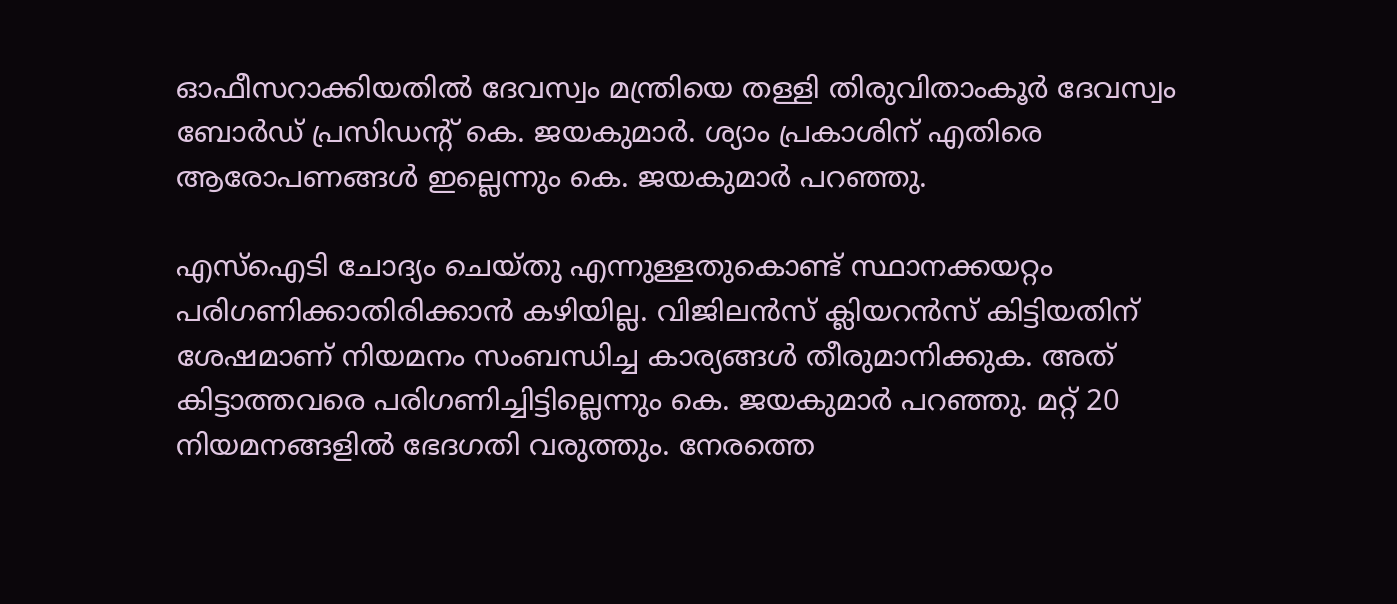ഓഫീസറാക്കിയതില്‍ ദേവസ്വം മന്ത്രിയെ തള്ളി തിരുവിതാംകൂർ ദേവസ്വം ബോർഡ് പ്രസിഡന്റ് കെ. ജയകുമാർ. ശ്യാം പ്രകാശിന് എതിരെ ആരോപണങ്ങൾ ഇല്ലെന്നും കെ. ജയകുമാർ പറഞ്ഞു.

എസ്ഐടി ചോദ്യം ചെയ്തു എന്നുള്ളതുകൊണ്ട് സ്ഥാനക്കയറ്റം പരിഗണിക്കാതിരിക്കാൻ കഴിയില്ല. വിജിലൻസ് ക്ലിയറൻസ് കിട്ടിയതിന് ശേഷമാണ് നിയമനം സംബന്ധിച്ച കാര്യങ്ങൾ തീരുമാനിക്കുക. അത് കിട്ടാത്തവരെ പരിഗണിച്ചിട്ടില്ലെന്നും കെ. ജയകുമാർ പറഞ്ഞു. മറ്റ് 20 നിയമനങ്ങളിൽ ഭേദഗതി വരുത്തും. നേരത്തെ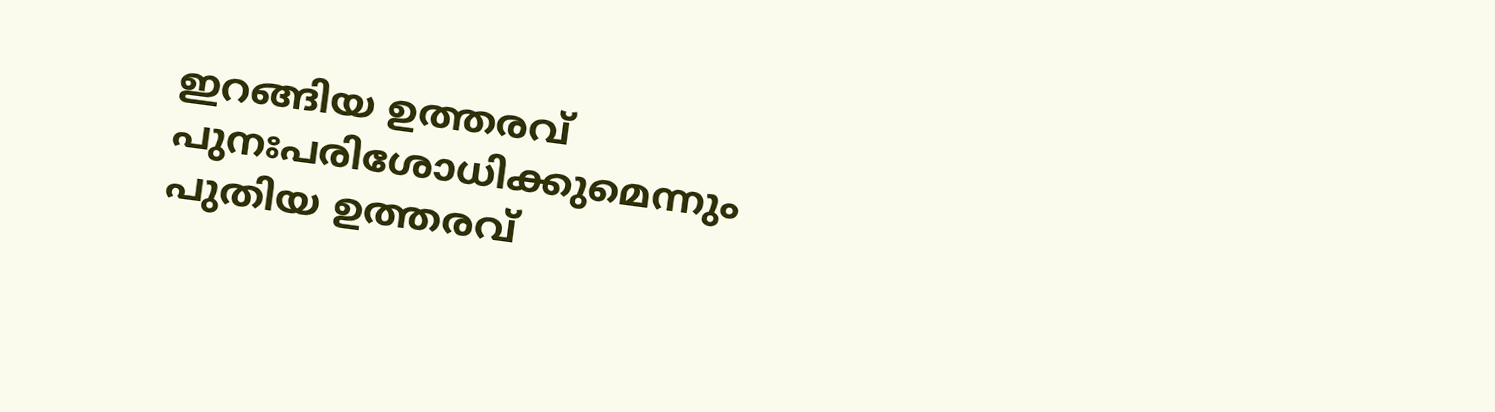ഇറങ്ങിയ ഉത്തരവ് പുനഃപരിശോധിക്കുമെന്നും പുതിയ ഉത്തരവ്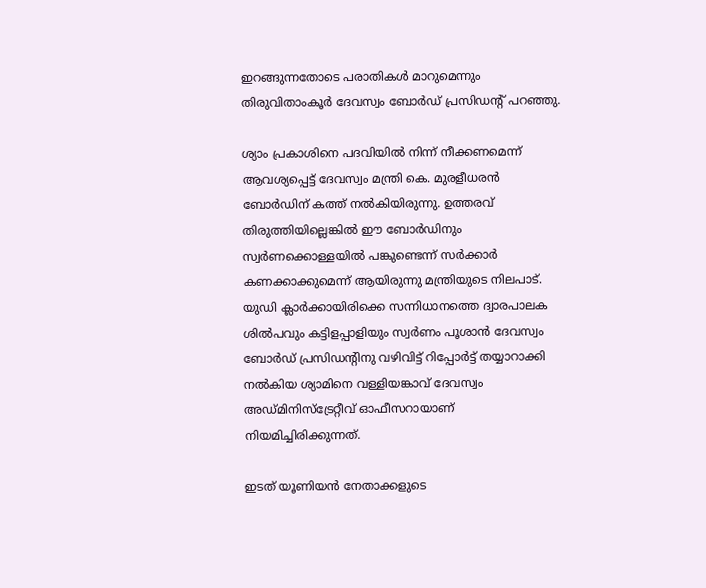ഇറങ്ങുന്നതോടെ പരാതികൾ മാറുമെന്നും തിരുവിതാംകൂർ ദേവസ്വം ബോർഡ് പ്രസിഡന്റ് പറഞ്ഞു.

ശ്യാം പ്രകാശിനെ പദവിയിൽ നിന്ന് നീക്കണമെന്ന് ആവശ്യപ്പെട്ട് ദേവസ്വം മന്ത്രി കെ. മുരളീധരൻ ബോർഡിന് കത്ത് നൽകിയിരുന്നു. ഉത്തരവ് തിരുത്തിയില്ലെങ്കിൽ ഈ ബോർഡിനും സ്വർണക്കൊള്ളയിൽ പങ്കുണ്ടെന്ന് സർക്കാർ കണക്കാക്കുമെന്ന് ആയിരുന്നു മന്ത്രിയുടെ നിലപാട്. യുഡി ക്ലാര്‍ക്കായിരിക്കെ സന്നിധാനത്തെ ദ്വാരപാലക ശില്‍പവും കട്ടിളപ്പാളിയും സ്വര്‍ണം പൂശാന്‍ ദേവസ്വം ബോര്‍ഡ് പ്രസിഡന്റിനു വഴിവിട്ട് റിപ്പോര്‍ട്ട് തയ്യാറാക്കി നല്‍കിയ ശ്യാമിനെ വള്ളിയങ്കാവ് ദേവസ്വം അഡ്മിനിസ്‌ട്രേറ്റീവ് ഓഫീസറായാണ് നിയമിച്ചിരിക്കുന്നത്.

ഇടത് യൂണിയന്‍ നേതാക്കളുടെ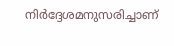നിര്‍ദ്ദേശമനുസരിച്ചാണ്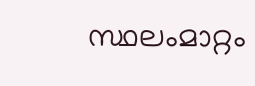സ്ഥലംമാറ്റം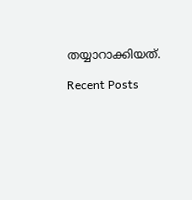തയ്യാറാക്കിയത്.

Recent Posts